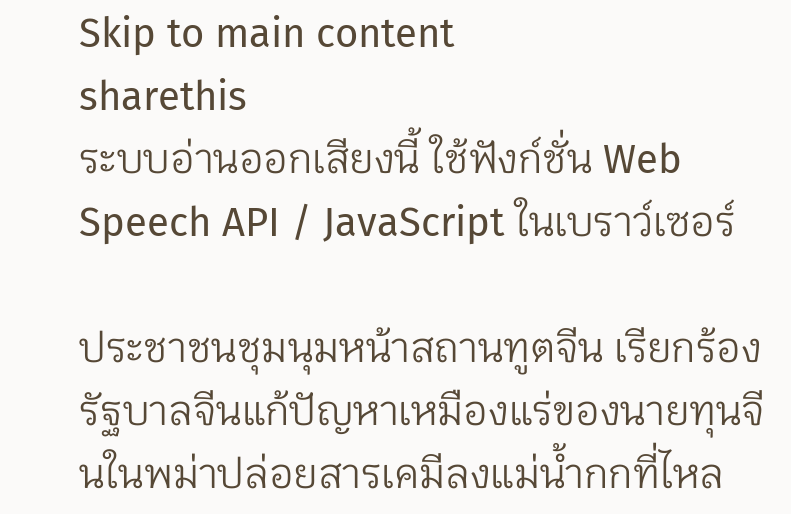Skip to main content
sharethis
ระบบอ่านออกเสียงนี้ ใช้ฟังก์ชั่น Web Speech API / JavaScript ในเบราว์เซอร์

ประชาชนชุมนุมหน้าสถานทูตจีน เรียกร้องรัฐบาลจีนแก้ปัญหาเหมืองแร่ของนายทุนจีนในพม่าปล่อยสารเคมีลงแม่น้ำกกที่ไหล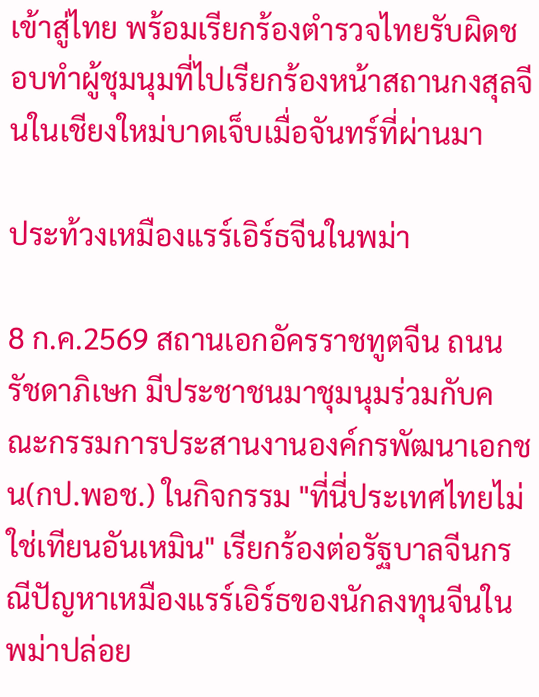เข้าสู่ไทย พร้อมเรียกร้องตำรวจไทยรับผิดชอบทำผู้ชุมนุมที่ไปเรียกร้องหน้าสถานกงสุลจีนในเชียงใหม่บาดเจ็บเมื่อจันทร์ที่ผ่านมา

ประท้วงเหมืองแรร์เอิร์ธจีนในพม่า

8 ก.ค.2569 สถานเอกอัครราชทูตจีน ถนนรัชดาภิเษก มีประชาชนมาชุมนุมร่วมกับคณะกรรมการประสานงานองค์กรพัฒนาเอกชน(กป.พอช.) ในกิจกรรม "ที่นี่ประเทศไทยไม่ใช่เทียนอันเหมิน" เรียกร้องต่อรัฐบาลจีนกรณีปัญหาเหมืองแรร์เอิร์ธของนักลงทุนจีนในพม่าปล่อย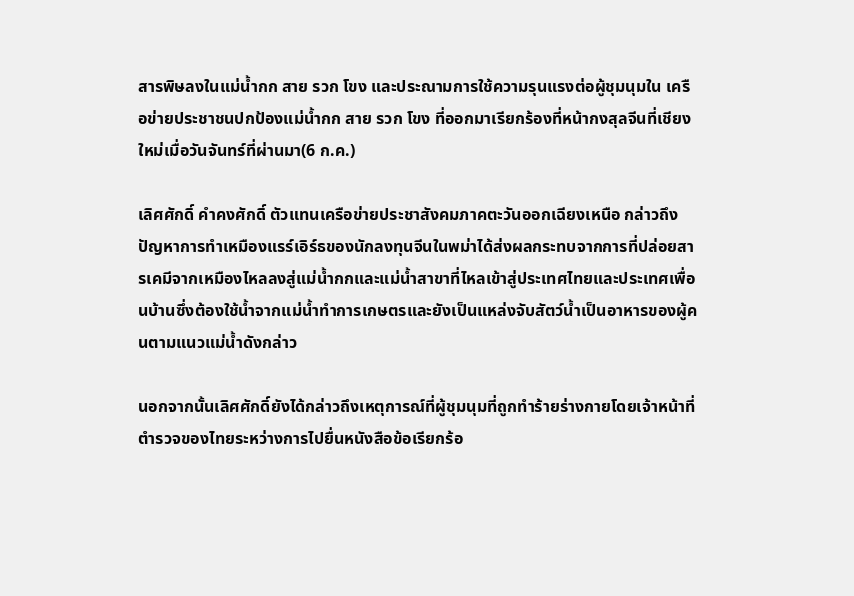สารพิษลงในแม่น้ำกก สาย รวก โขง และประณามการใช้ความรุนแรงต่อผู้ชุมนุมใน เครือข่ายประชาชนปกป้องแม่น้ำกก สาย รวก โขง ที่ออกมาเรียกร้องที่หน้ากงสุลจีนที่เชียงใหม่เมื่อวันจันทร์ที่ผ่านมา(6 ก.ค.)

เลิศศักดิ์ คำคงศักดิ์ ตัวแทนเครือข่ายประชาสังคมภาคตะวันออกเฉียงเหนือ กล่าวถึงปัญหาการทำเหมืองแรร์เอิร์ธของนักลงทุนจีนในพม่าได้ส่งผลกระทบจากการที่ปล่อยสารเคมีจากเหมืองไหลลงสู่แม่น้ำกกและแม่น้ำสาขาที่ไหลเข้าสู่ประเทศไทยและประเทศเพื่อนบ้านซึ่งต้องใช้น้ำจากแม่น้ำทำการเกษตรและยังเป็นแหล่งจับสัตว์น้ำเป็นอาหารของผู้คนตามแนวแม่น้ำดังกล่าว

นอกจากนั้นเลิศศักดิ์ยังได้กล่าวถึงเหตุการณ์ที่ผู้ชุมนุมที่ถูกทำร้ายร่างกายโดยเจ้าหน้าที่ตำรวจของไทยระหว่างการไปยื่นหนังสือข้อเรียกร้อ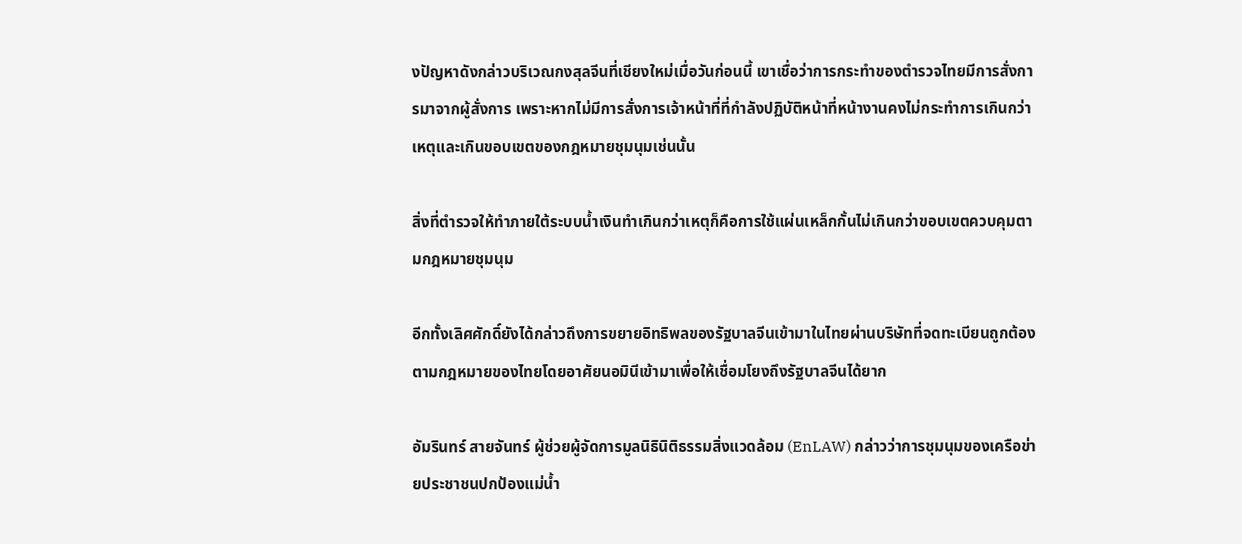งปัญหาดังกล่าวบริเวณกงสุลจีนที่เชียงใหม่เมื่อวันก่อนนี้ เขาเชื่อว่าการกระทำของตำรวจไทยมีการสั่งการมาจากผู้สั่งการ เพราะหากไม่มีการสั่งการเจ้าหน้าที่ที่กำลังปฏิบัติหน้าที่หน้างานคงไม่กระทำการเกินกว่าเหตุและเกินขอบเขตของกฎหมายชุมนุมเช่นนั้น

สิ่งที่ตำรวจให้ทำภายใต้ระบบน้ำเงินทำเกินกว่าเหตุก็คือการใช้แผ่นเหล็กกั้นไม่เกินกว่าขอบเขตควบคุมตามกฎหมายชุมนุม

อีกทั้งเลิศศักดิ์ยังได้กล่าวถึงการขยายอิทธิพลของรัฐบาลจีนเข้ามาในไทยผ่านบริษัทที่จดทะเบียนถูกต้องตามกฎหมายของไทยโดยอาศัยนอมินีเข้ามาเพื่อให้เชื่อมโยงถึงรัฐบาลจีนได้ยาก

อัมรินทร์ สายจันทร์ ผู้ช่วยผู้จัดการมูลนิธินิติธรรมสิ่งแวดล้อม (EnLAW) กล่าวว่าการชุมนุมของเครือข่ายประชาชนปกป้องแม่น้ำ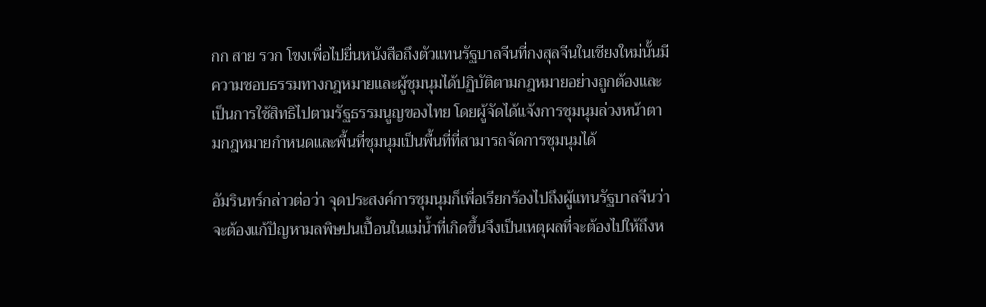กก สาย รวก โขงเพื่อไปยื่นหนังสือถึงตัวแทนรัฐบาลจีนที่กงสุลจีนในเชียงใหม่นั้นมีความชอบธรรมทางกฎหมายและผู้ชุมนุมได้ปฏิบัติตามกฎหมายอย่างถูกต้องและเป็นการใช้สิทธิไปตามรัฐธรรมนูญของไทย โดยผู้จัดได้แจ้งการชุมนุมล่วงหน้าตามกฎหมายกำหนดและพื้นที่ชุมนุมเป็นพื้นที่ที่สามารถจัดการชุมนุมได้

อัมรินทร์กล่าวต่อว่า จุดประสงค์การชุมนุมก็เพื่อเรียกร้องไปถึงผู้แทนรัฐบาลจีนว่าจะต้องแก้ปัญหามลพิษปนเปื้อนในแม่น้ำที่เกิดขึ้นจึงเป็นเหตุผลที่จะต้องไปให้ถึงห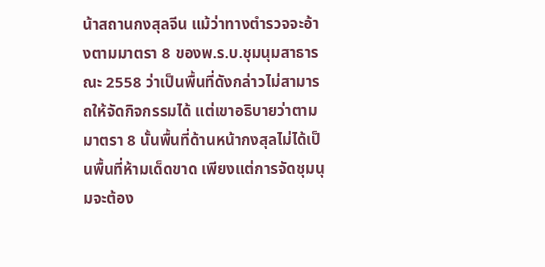น้าสถานกงสุลจีน แม้ว่าทางตำรวจจะอ้างตามมาตรา 8 ของพ.ร.บ.ชุมนุมสาธารณะ 2558 ว่าเป็นพื้นที่ดังกล่าวไม่สามารถให้จัดกิจกรรมได้ แต่เขาอธิบายว่าตามมาตรา 8 นั้นพื้นที่ด้านหน้ากงสุลไม่ได้เป็นพื้นที่ห้ามเด็ดขาด เพียงแต่การจัดชุมนุมจะต้อง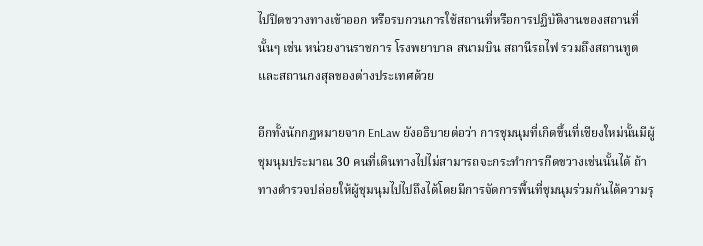ไปปิดขวางทางเข้าออก หรือรบกวนการใช้สถานที่หรือการปฏิบัติงานของสถานที่นั้นๆ เช่น หน่วยงานราชการ โรงพยาบาล สนามบิน สถานีรถไฟ รวมถึงสถานทูตและสถานกงสุลของต่างประเทศด้วย

อีกทั้งนักกฎหมายจาก EnLaw ยังอธิบายต่อว่า การชุมนุมที่เกิดขึ้นที่เชียงใหม่นั้นมีผู้ชุมนุมประมาณ 30 คนที่เดินทางไปไม่สามารถจะกระทำการกีดขวางเช่นนั้นได้ ถ้าทางตำรวจปล่อยให้ผู้ชุมนุมไปไปถึงได้โดยมีการจัดการพื้นที่ชุมนุมร่วมกันได้ความรุ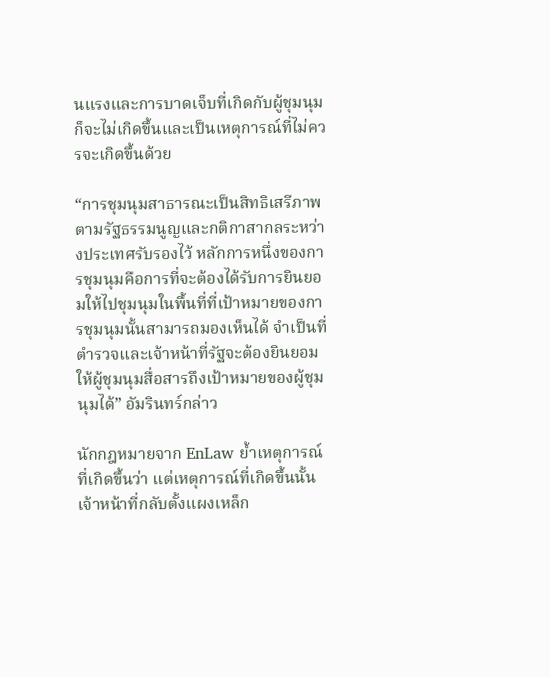นแรงและการบาดเจ็บที่เกิดกับผู้ชุมนุมก็จะไม่เกิดขึ้นและเป็นเหตุการณ์ที่ไม่ควรจะเกิดขึ้นด้วย

“การชุมนุมสาธารณะเป็นสิทธิเสรีภาพตามรัฐธรรมนูญและกติกาสากลระหว่างประเทศรับรองไว้ หลักการหนึ่งของการชุมนุมคือการที่จะต้องได้รับการยินยอมให้ไปชุมนุมในพื้นที่ที่เป้าหมายของการชุมนุมนั้นสามารถมองเห็นได้ จำเป็นที่ตำรวจและเจ้าหน้าที่รัฐจะต้องยินยอมให้ผู้ชุมนุมสื่อสารถึงเป้าหมายของผู้ชุมนุมได้” อัมรินทร์กล่าว

นักกฎหมายจาก EnLaw ย้ำเหตุการณ์ที่เกิดขึ้นว่า แต่เหตุการณ์ที่เกิดขึ้นนั้นเจ้าหน้าที่กลับตั้งแผงเหล็ก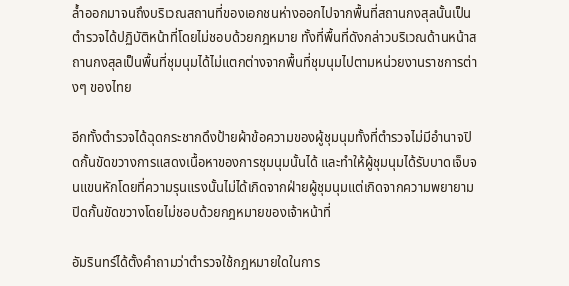ล้ำออกมาจนถึงบริเวณสถานที่ของเอกชนห่างออกไปจากพื้นที่สถานกงสุลนั้นเป็นตำรวจได้ปฏิบัติหน้าที่โดยไม่ชอบด้วยกฎหมาย ทั้งที่พื้นที่ดังกล่าวบริเวณด้านหน้าสถานกงสุลเป็นพื้นที่ชุมนุมได้ไม่แตกต่างจากพื้นที่ชุมนุมไปตามหน่วยงานราชการต่างๆ ของไทย

อีกทั้งตำรวจได้ฉุดกระชากดึงป้ายผ้าข้อความของผู้ชุมนุมทั้งที่ตำรวจไม่มีอำนาจปิดกั้นขัดขวางการแสดงเนื้อหาของการชุมนุมนั้นได้ และทำให้ผู้ชุมนุมได้รับบาดเจ็บจนแขนหักโดยที่ความรุนแรงนั้นไม่ได้เกิดจากฝ่ายผู้ชุมนุมแต่เกิดจากความพยายามปิดกั้นขัดขวางโดยไม่ชอบด้วยกฎหมายของเจ้าหน้าที่

อัมรินทร์ได้ตั้งคำถามว่าตำรวจใช้กฎหมายใดในการ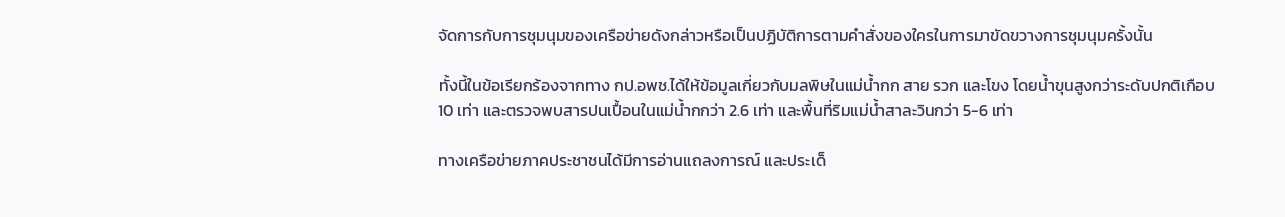จัดการกับการชุมนุมของเครือข่ายดังกล่าวหรือเป็นปฏิบัติการตามคำสั่งของใครในการมาขัดขวางการชุมนุมครั้งนั้น

ทั้งนี้ในข้อเรียกร้องจากทาง กป.อพช.ได้ให้ข้อมูลเกี่ยวกับมลพิษในแม่น้ำกก สาย รวก และโขง โดยน้ำขุนสูงกว่าระดับปกติเกือบ 10 เท่า และตรวจพบสารปนเปื้อนในแม่น้ำกกว่า 2.6 เท่า และพื้นที่ริมแม่น้ำสาละวินกว่า 5-6 เท่า

ทางเครือข่ายภาคประชาชนได้มีการอ่านแถลงการณ์ และประเด็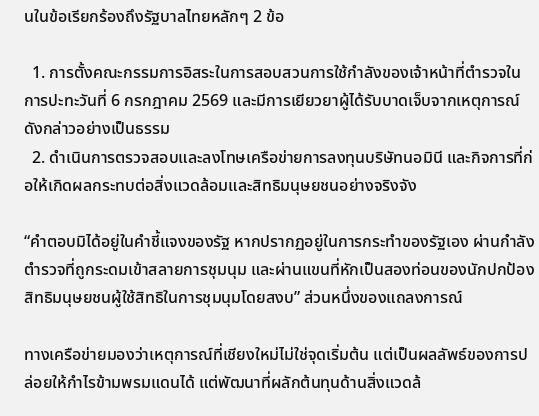นในข้อเรียกร้องถึงรัฐบาลไทยหลักๆ 2 ข้อ

  1. การตั้งคณะกรรมการอิสระในการสอบสวนการใช้กำลังของเจ้าหน้าที่ตำรวจในการปะทะวันที่ 6 กรกฎาคม 2569 และมีการเยียวยาผู้ได้รับบาดเจ็บจากเหตุการณ์ดังกล่าวอย่างเป็นธรรม
  2. ดำเนินการตรวจสอบและลงโทษเครือข่ายการลงทุนบริษัทนอมินี และกิจการที่ก่อให้เกิดผลกระทบต่อสิ่งแวดล้อมและสิทธิมนุษยชนอย่างจริงจัง

“คำตอบมิได้อยู่ในคำชี้แจงของรัฐ หากปรากฏอยู่ในการกระทำของรัฐเอง ผ่านกำลังตำรวจที่ถูกระดมเข้าสลายการชุมนุม และผ่านแขนที่หักเป็นสองท่อนของนักปกป้องสิทธิมนุษยชนผู้ใช้สิทธิในการชุมนุมโดยสงบ” ส่วนหนึ่งของแถลงการณ์

ทางเครือข่ายมองว่าเหตุการณ์ที่เชียงใหม่ไม่ใช่จุดเริ่มต้น แต่เป็นผลลัพธ์ของการปล่อยให้กำไรข้ามพรมแดนได้ แต่พัฒนาที่ผลักต้นทุนด้านสิ่งแวดล้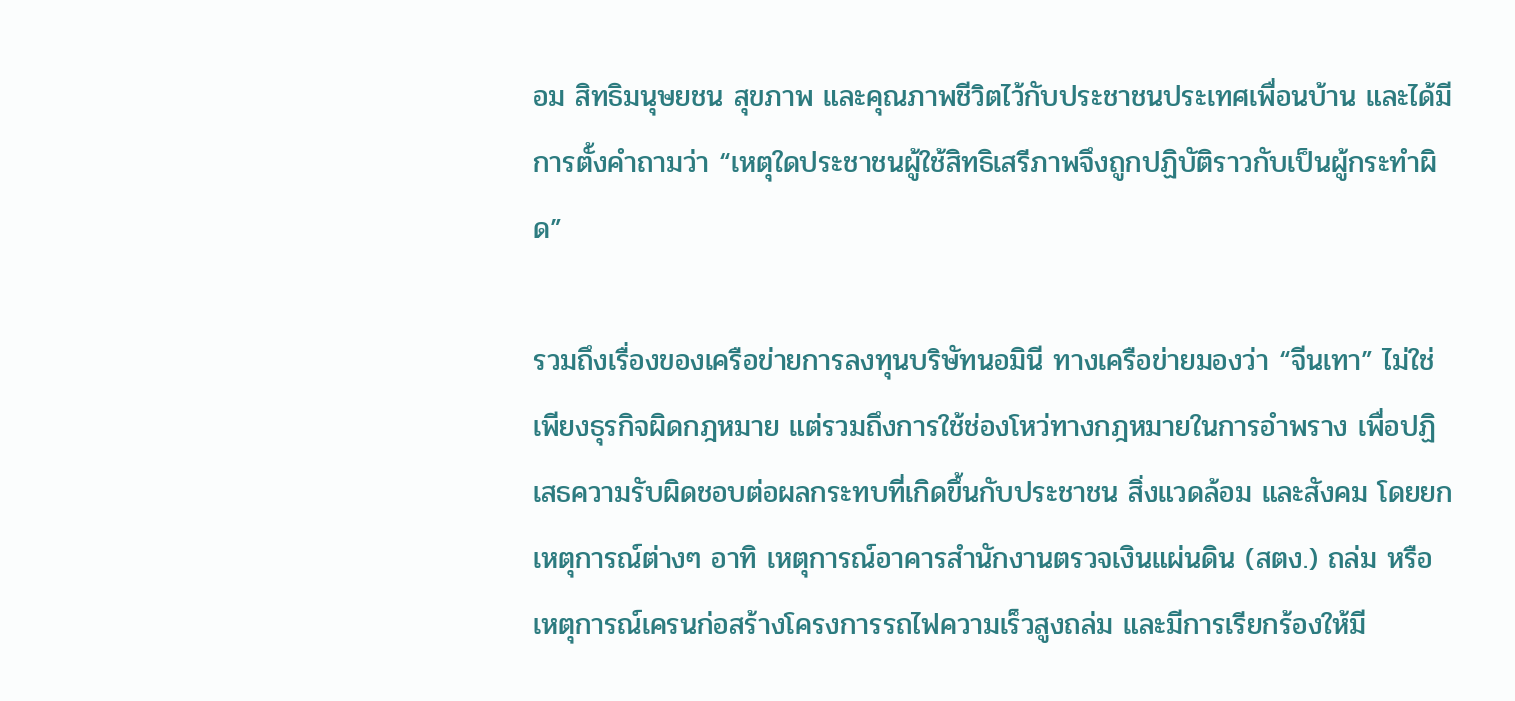อม สิทธิมนุษยชน สุขภาพ และคุณภาพชีวิตไว้กับประชาชนประเทศเพื่อนบ้าน และได้มีการตั้งคำถามว่า “เหตุใดประชาชนผู้ใช้สิทธิเสรีภาพจึงถูกปฏิบัติราวกับเป็นผู้กระทำผิด”

รวมถึงเรื่องของเครือข่ายการลงทุนบริษัทนอมินี ทางเครือข่ายมองว่า “จีนเทา” ไม่ใช่เพียงธุรกิจผิดกฎหมาย แต่รวมถึงการใช้ช่องโหว่ทางกฎหมายในการอำพราง เพื่อปฏิเสธความรับผิดชอบต่อผลกระทบที่เกิดขึ้นกับประชาชน สิ่งแวดล้อม และสังคม โดยยกเหตุการณ์ต่างๆ อาทิ เหตุการณ์อาคารสำนักงานตรวจเงินแผ่นดิน (สตง.) ถล่ม หรือ เหตุการณ์เครนก่อสร้างโครงการรถไฟความเร็วสูงถล่ม และมีการเรียกร้องให้มี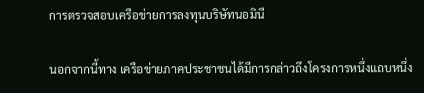การตรวจสอบเครือข่ายการลงทุนบริษัทนอมินี

นอกจากนี้ทาง เครือข่ายภาคประชาชนได้มีการกล่าวถึงโครงการหนึ่งแถบหนึ่ง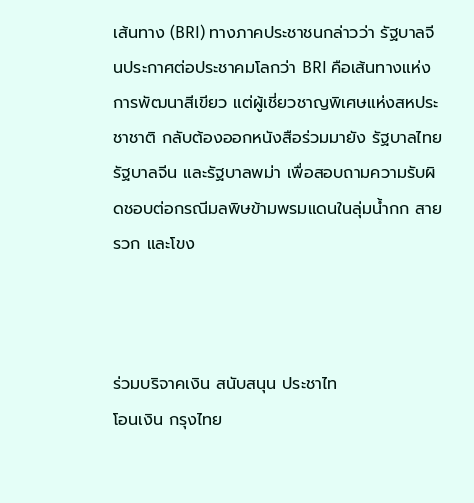เส้นทาง (BRI) ทางภาคประชาชนกล่าวว่า รัฐบาลจีนประกาศต่อประชาคมโลกว่า BRI คือเส้นทางแห่งการพัฒนาสีเขียว แต่ผู้เชี่ยวชาญพิเศษแห่งสหประชาชาติ กลับต้องออกหนังสือร่วมมายัง รัฐบาลไทย รัฐบาลจีน และรัฐบาลพม่า เพื่อสอบถามความรับผิดชอบต่อกรณีมลพิษข้ามพรมแดนในลุ่มน้ำกก สาย รวก และโขง



ร่วมบริจาคเงิน สนับสนุน ประชาไท
โอนเงิน กรุงไทย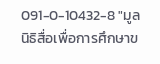091-0-10432-8 "มูลนิธิสื่อเพื่อการศึกษาข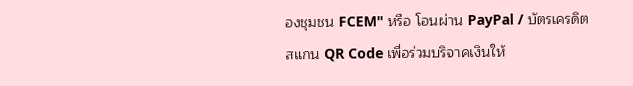องชุมชน FCEM" หรือ โอนผ่าน PayPal / บัตรเครดิต
สแกน QR Code เพื่อร่วมบริจาคเงินให้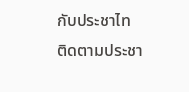กับประชาไท
ติดตามประชา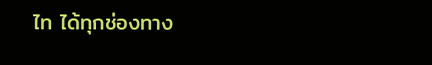ไท ได้ทุกช่องทาง